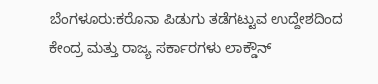ಬೆಂಗಳೂರು:ಕರೊನಾ ಪಿಡುಗು ತಡೆಗಟ್ಟುವ ಉದ್ದೇಶದಿಂದ ಕೇಂದ್ರ ಮತ್ತು ರಾಜ್ಯ ಸರ್ಕಾರಗಳು ಲಾಕ್ಡೌನ್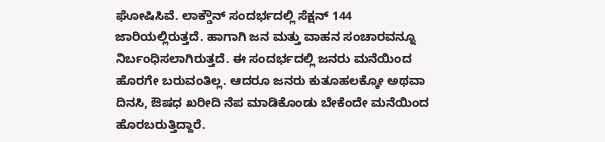ಘೋಷಿಸಿವೆ. ಲಾಕ್ಡೌನ್ ಸಂದರ್ಭದಲ್ಲಿ ಸೆಕ್ಷನ್ 144 ಜಾರಿಯಲ್ಲಿರುತ್ತದೆ. ಹಾಗಾಗಿ ಜನ ಮತ್ತು ವಾಹನ ಸಂಚಾರವನ್ನೂ ನಿರ್ಬಂಧಿಸಲಾಗಿರುತ್ತದೆ. ಈ ಸಂದರ್ಭದಲ್ಲಿ ಜನರು ಮನೆಯಿಂದ ಹೊರಗೇ ಬರುವಂತಿಲ್ಲ. ಆದರೂ ಜನರು ಕುತೂಹಲಕ್ಕೋ ಅಥವಾ ದಿನಸಿ, ಔಷಧ ಖರೀದಿ ನೆಪ ಮಾಡಿಕೊಂಡು ಬೇಕೆಂದೇ ಮನೆಯಿಂದ ಹೊರಬರುತ್ತಿದ್ದಾರೆ.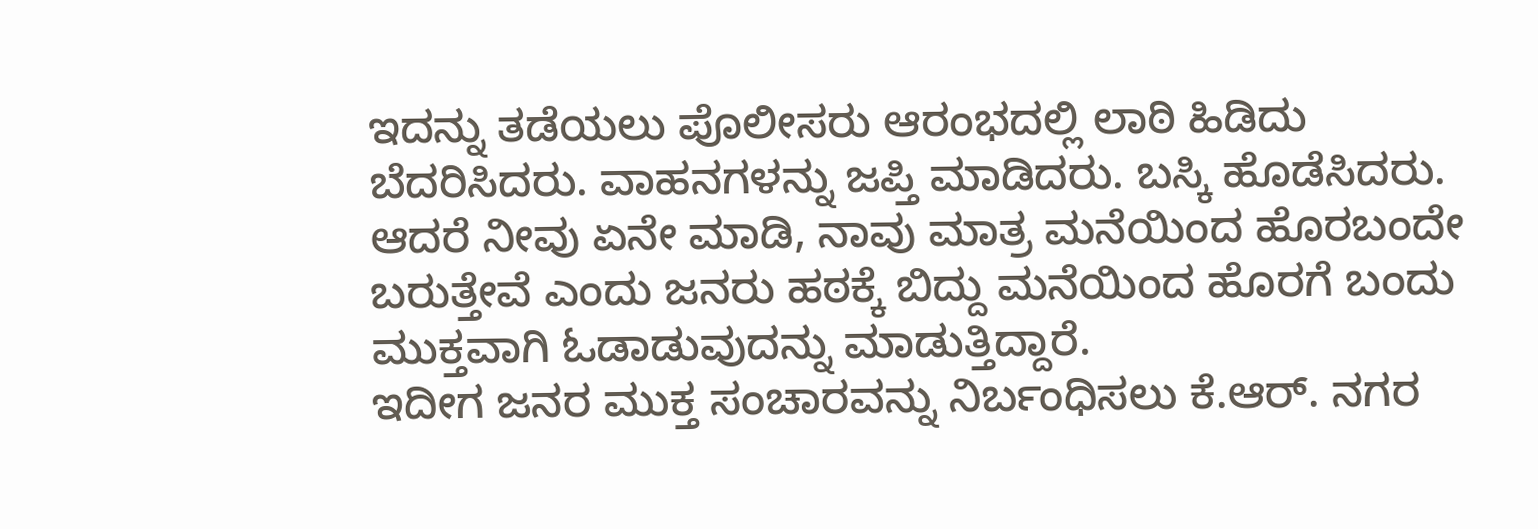ಇದನ್ನು ತಡೆಯಲು ಪೊಲೀಸರು ಆರಂಭದಲ್ಲಿ ಲಾಠಿ ಹಿಡಿದು ಬೆದರಿಸಿದರು. ವಾಹನಗಳನ್ನು ಜಪ್ತಿ ಮಾಡಿದರು. ಬಸ್ಕಿ ಹೊಡೆಸಿದರು. ಆದರೆ ನೀವು ಏನೇ ಮಾಡಿ, ನಾವು ಮಾತ್ರ ಮನೆಯಿಂದ ಹೊರಬಂದೇ ಬರುತ್ತೇವೆ ಎಂದು ಜನರು ಹಠಕ್ಕೆ ಬಿದ್ದು ಮನೆಯಿಂದ ಹೊರಗೆ ಬಂದು ಮುಕ್ತವಾಗಿ ಓಡಾಡುವುದನ್ನು ಮಾಡುತ್ತಿದ್ದಾರೆ.
ಇದೀಗ ಜನರ ಮುಕ್ತ ಸಂಚಾರವನ್ನು ನಿರ್ಬಂಧಿಸಲು ಕೆ.ಆರ್. ನಗರ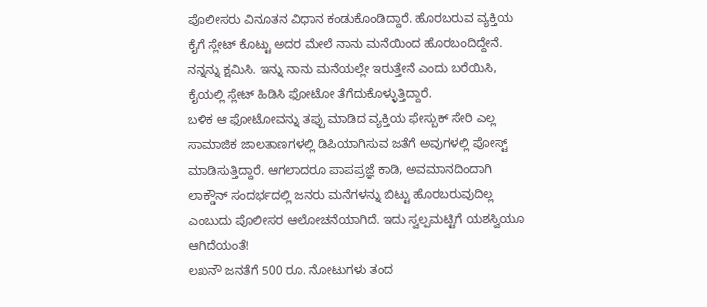ಪೊಲೀಸರು ವಿನೂತನ ವಿಧಾನ ಕಂಡುಕೊಂಡಿದ್ದಾರೆ. ಹೊರಬರುವ ವ್ಯಕ್ತಿಯ ಕೈಗೆ ಸ್ಲೇಟ್ ಕೊಟ್ಟು ಅದರ ಮೇಲೆ ನಾನು ಮನೆಯಿಂದ ಹೊರಬಂದಿದ್ದೇನೆ. ನನ್ನನ್ನು ಕ್ಷಮಿಸಿ. ಇನ್ನು ನಾನು ಮನೆಯಲ್ಲೇ ಇರುತ್ತೇನೆ ಎಂದು ಬರೆಯಿಸಿ, ಕೈಯಲ್ಲಿ ಸ್ಲೇಟ್ ಹಿಡಿಸಿ ಫೋಟೋ ತೆಗೆದುಕೊಳ್ಳುತ್ತಿದ್ದಾರೆ.
ಬಳಿಕ ಆ ಫೋಟೋವನ್ನು ತಪ್ಪು ಮಾಡಿದ ವ್ಯಕ್ತಿಯ ಫೇಸ್ಬುಕ್ ಸೇರಿ ಎಲ್ಲ ಸಾಮಾಜಿಕ ಜಾಲತಾಣಗಳಲ್ಲಿ ಡಿಪಿಯಾಗಿಸುವ ಜತೆಗೆ ಅವುಗಳಲ್ಲಿ ಪೋಸ್ಟ್ ಮಾಡಿಸುತ್ತಿದ್ದಾರೆ. ಆಗಲಾದರೂ ಪಾಪಪ್ರಜ್ಞೆ ಕಾಡಿ, ಅವಮಾನದಿಂದಾಗಿ ಲಾಕ್ಡೌನ್ ಸಂದರ್ಭದಲ್ಲಿ ಜನರು ಮನೆಗಳನ್ನು ಬಿಟ್ಟು ಹೊರಬರುವುದಿಲ್ಲ ಎಂಬುದು ಪೊಲೀಸರ ಆಲೋಚನೆಯಾಗಿದೆ. ಇದು ಸ್ವಲ್ಪಮಟ್ಟಿಗೆ ಯಶಸ್ವಿಯೂ ಆಗಿದೆಯಂತೆ!
ಲಖನೌ ಜನತೆಗೆ 500 ರೂ. ನೋಟುಗಳು ತಂದ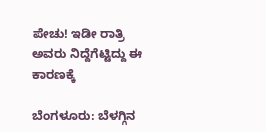ಪೇಚು! ಇಡೀ ರಾತ್ರಿ ಅವರು ನಿದ್ದೆಗೆಟ್ಟಿದ್ದು ಈ ಕಾರಣಕ್ಕೆ

ಬೆಂಗಳೂರು: ಬೆಳಗ್ಗಿನ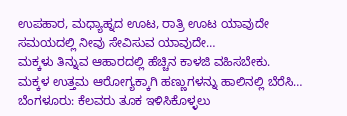ಉಪಹಾರ, ಮಧ್ಯಾಹ್ನದ ಊಟ, ರಾತ್ರಿ ಊಟ ಯಾವುದೇ ಸಮಯದಲ್ಲಿ ನೀವು ಸೇವಿಸುವ ಯಾವುದೇ…
ಮಕ್ಕಳು ತಿನ್ನುವ ಆಹಾರದಲ್ಲಿ ಹೆಚ್ಚಿನ ಕಾಳಜಿ ವಹಿಸಬೇಕು. ಮಕ್ಕಳ ಉತ್ತಮ ಆರೋಗ್ಯಕ್ಕಾಗಿ ಹಣ್ಣುಗಳನ್ನು ಹಾಲಿನಲ್ಲಿ ಬೆರೆಸಿ…
ಬೆಂಗಳೂರು: ಕೆಲವರು ತೂಕ ಇಳಿಸಿಕೊಳ್ಳಲು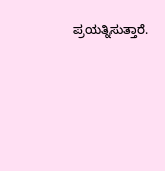ಪ್ರಯತ್ನಿಸುತ್ತಾರೆ.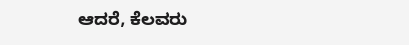ಆದರೆ, ಕೆಲವರು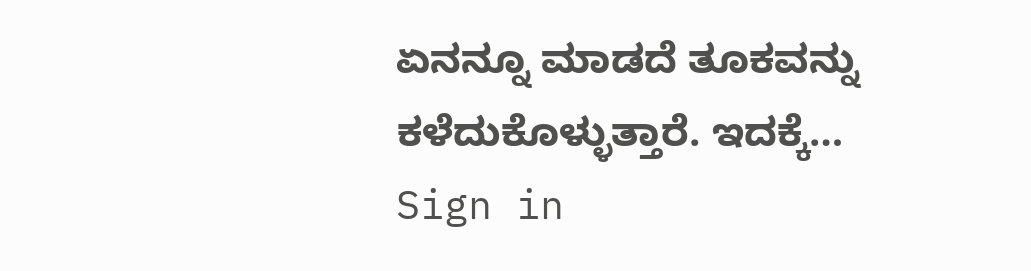ಏನನ್ನೂ ಮಾಡದೆ ತೂಕವನ್ನು ಕಳೆದುಕೊಳ್ಳುತ್ತಾರೆ. ಇದಕ್ಕೆ…
Sign in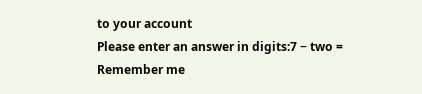to your account
Please enter an answer in digits:7 − two =
Remember me